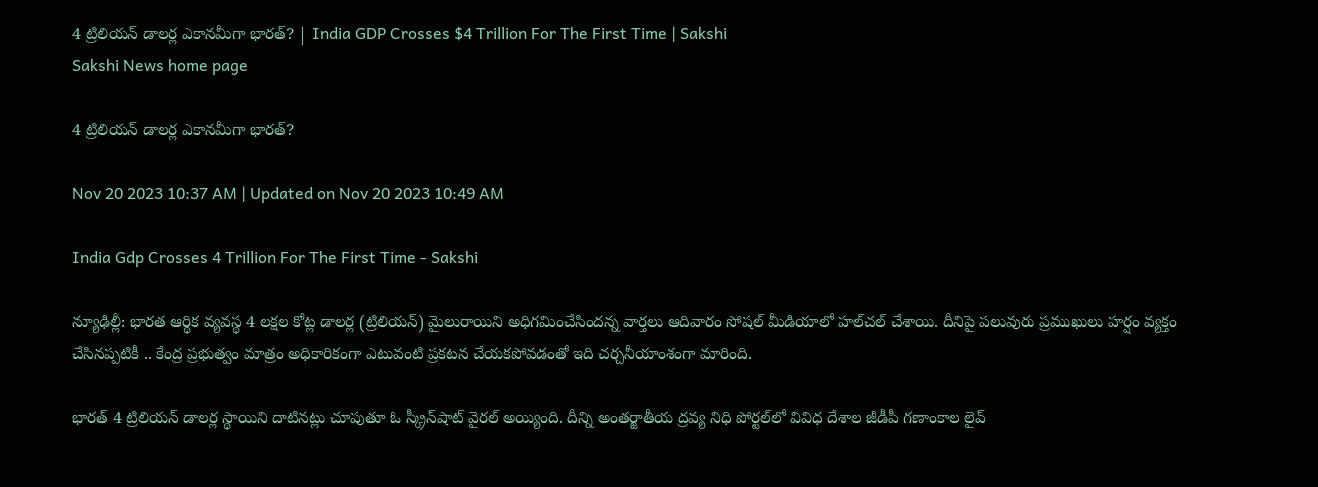4 ట్రిలియన్‌ డాలర్ల ఎకానమీగా భారత్‌? | India GDP Crosses $4 Trillion For The First Time | Sakshi
Sakshi News home page

4 ట్రిలియన్‌ డాలర్ల ఎకానమీగా భారత్‌?

Nov 20 2023 10:37 AM | Updated on Nov 20 2023 10:49 AM

India Gdp Crosses 4 Trillion For The First Time - Sakshi

న్యూఢిల్లీ: భారత ఆర్థిక వ్యవస్థ 4 లక్షల కోట్ల డాలర్ల (ట్రిలియన్‌) మైలురాయిని అధిగమించేసిందన్న వార్తలు ఆదివారం సోషల్‌ మీడియాలో హల్‌చల్‌ చేశాయి. దీనిపై పలువురు ప్రముఖులు హర్షం వ్యక్తం చేసినప్పటికీ .. కేంద్ర ప్రభుత్వం మాత్రం అధికారికంగా ఎటువంటి ప్రకటన చేయకపోవడంతో ఇది చర్చనీయాంశంగా మారింది.

భారత్‌ 4 ట్రిలియన్‌ డాలర్ల స్థాయిని దాటినట్లు చూపుతూ ఓ స్క్రీన్‌షాట్‌ వైరల్‌ అయ్యింది. దీన్ని అంతర్జాతీయ ద్రవ్య నిధి పోర్టల్‌లో వివిధ దేశాల జీడీపీ గణాంకాల లైవ్‌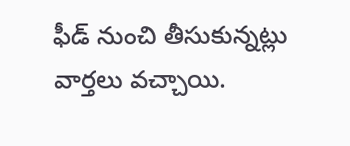ఫీడ్‌ నుంచి తీసుకున్నట్లు వార్తలు వచ్చాయి.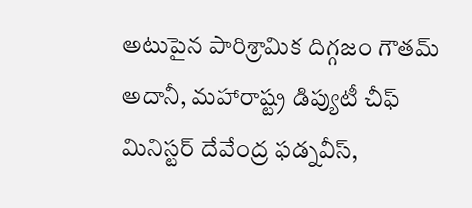అటుపైన పారిశ్రామిక దిగ్గజం గౌతమ్‌ అదానీ, మహారాష్ట్ర డిప్యుటీ చీఫ్‌ మినిస్టర్‌ దేవేంద్ర ఫడ్నవీస్,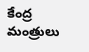కేంద్ర మంత్రులు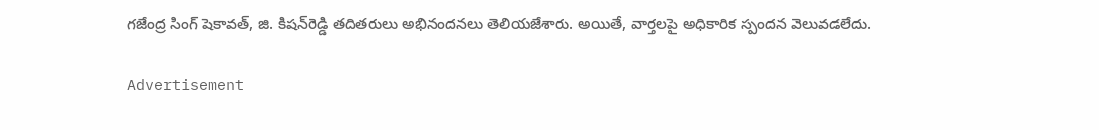గజేంద్ర సింగ్‌ షెకావత్, జి. కిషన్‌రెడ్డి తదితరులు అభినందనలు తెలియజేశారు. అయితే, వార్తలపై అధికారిక స్పందన వెలువడలేదు.

Advertisement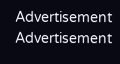Advertisement
Advertisement